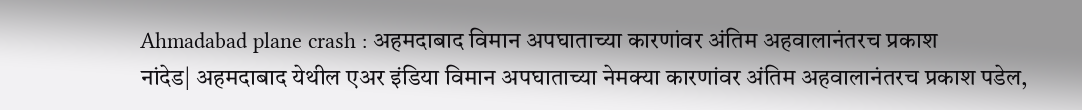Ahmadabad plane crash : अहमदाबाद विमान अपघाताच्या कारणांवर अंतिम अहवालानंतरच प्रकाश
नांदेड| अहमदाबाद येथील एअर इंडिया विमान अपघाताच्या नेमक्या कारणांवर अंतिम अहवालानंतरच प्रकाश पडेल,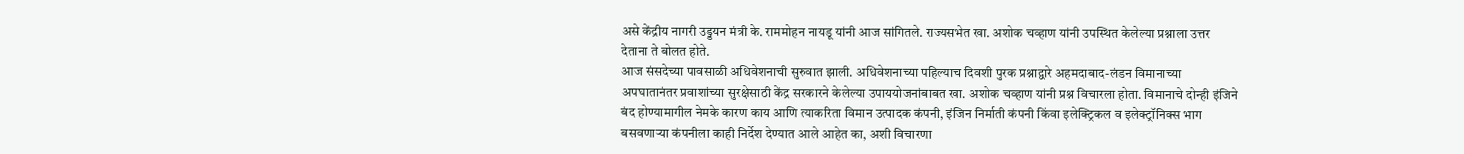असे केंद्रीय नागरी उड्डयन मंत्री के. राममोहन नायडू यांनी आज सांगितले. राज्यसभेत खा. अशोक चव्हाण यांनी उपस्थित केलेल्या प्रश्नाला उत्तर देताना ते बोलत होते.
आज संसदेच्या पावसाळी अधिवेशनाची सुरुवात झाली. अधिवेशनाच्या पहिल्याच दिवशी पुरक प्रश्नाद्वारे अहमदाबाद-लंडन विमानाच्या अपघातानंतर प्रवाशांच्या सुरक्षेसाठी केंद्र सरकारने केलेल्या उपाययोजनांबाबत खा. अशोक चव्हाण यांनी प्रश्न विचारला होता. विमानाचे दोन्ही इंजिने बंद होण्यामागील नेमके कारण काय आणि त्याकरिता विमान उत्पादक कंपनी, इंजिन निर्माती कंपनी किंवा इलेक्ट्रिकल व इलेक्ट्रॉनिक्स भाग बसवणाऱ्या कंपनीला काही निर्देश देण्यात आले आहेत का, अशी विचारणा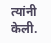त्यांनी केली.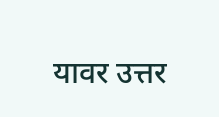यावर उत्तर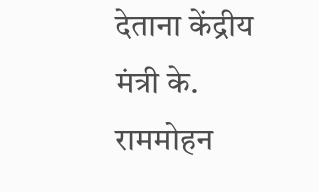देताना केंद्रीय मंत्री के. राममोहन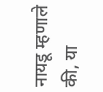नायडू म्हणाले की, या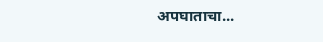अपघाताचा...